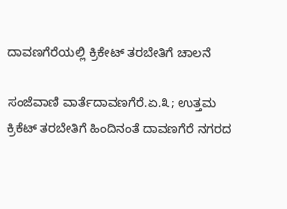ದಾವಣಗೆರೆಯಲ್ಲಿ ಕ್ರಿಕೇಟ್ ತರಬೇತಿಗೆ ಚಾಲನೆ

ಸಂಜೆವಾಣಿ ವಾರ್ತೆದಾವಣಗೆರೆ.ಏ.೩; ಉತ್ತಮ ಕ್ರಿಕೆಟ್ ತರಬೇತಿಗೆ ಹಿಂದಿನಂತೆ ದಾವಣಗೆರೆ ನಗರದ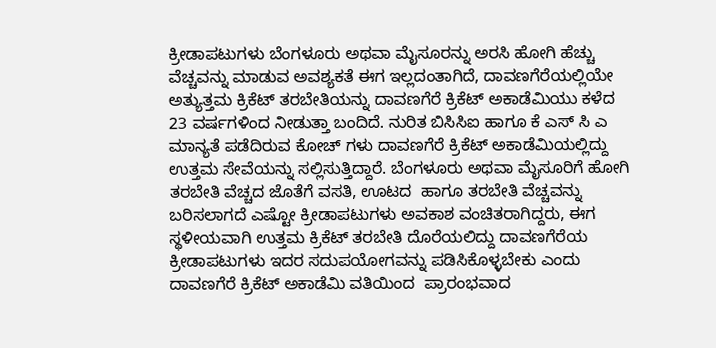ಕ್ರೀಡಾಪಟುಗಳು ಬೆಂಗಳೂರು ಅಥವಾ ಮೈಸೂರನ್ನು ಅರಸಿ ಹೋಗಿ ಹೆಚ್ಚು ವೆಚ್ಚವನ್ನು ಮಾಡುವ ಅವಶ್ಯಕತೆ ಈಗ ಇಲ್ಲದಂತಾಗಿದೆ, ದಾವಣಗೆರೆಯಲ್ಲಿಯೇ ಅತ್ಯುತ್ತಮ ಕ್ರಿಕೆಟ್ ತರಬೇತಿಯನ್ನು ದಾವಣಗೆರೆ ಕ್ರಿಕೆಟ್ ಅಕಾಡೆಮಿಯು ಕಳೆದ 23 ವರ್ಷಗಳಿಂದ ನೀಡುತ್ತಾ ಬಂದಿದೆ. ನುರಿತ ಬಿಸಿಸಿಐ ಹಾಗೂ ಕೆ ಎಸ್ ಸಿ ಎ ಮಾನ್ಯತೆ ಪಡೆದಿರುವ ಕೋಚ್ ಗಳು ದಾವಣಗೆರೆ ಕ್ರಿಕೆಟ್ ಅಕಾಡೆಮಿಯಲ್ಲಿದ್ದು ಉತ್ತಮ ಸೇವೆಯನ್ನು ಸಲ್ಲಿಸುತ್ತಿದ್ದಾರೆ. ಬೆಂಗಳೂರು ಅಥವಾ ಮೈಸೂರಿಗೆ ಹೋಗಿ ತರಬೇತಿ ವೆಚ್ಚದ ಜೊತೆಗೆ ವಸತಿ, ಊಟದ  ಹಾಗೂ ತರಬೇತಿ ವೆಚ್ಚವನ್ನು ಬರಿಸಲಾಗದೆ ಎಷ್ಟೋ ಕ್ರೀಡಾಪಟುಗಳು ಅವಕಾಶ ವಂಚಿತರಾಗಿದ್ದರು, ಈಗ ಸ್ಥಳೀಯವಾಗಿ ಉತ್ತಮ ಕ್ರಿಕೆಟ್ ತರಬೇತಿ ದೊರೆಯಲಿದ್ದು ದಾವಣಗೆರೆಯ ಕ್ರೀಡಾಪಟುಗಳು ಇದರ ಸದುಪಯೋಗವನ್ನು ಪಡಿಸಿಕೊಳ್ಳಬೇಕು ಎಂದು ದಾವಣಗೆರೆ ಕ್ರಿಕೆಟ್ ಅಕಾಡೆಮಿ ವತಿಯಿಂದ  ಪ್ರಾರಂಭವಾದ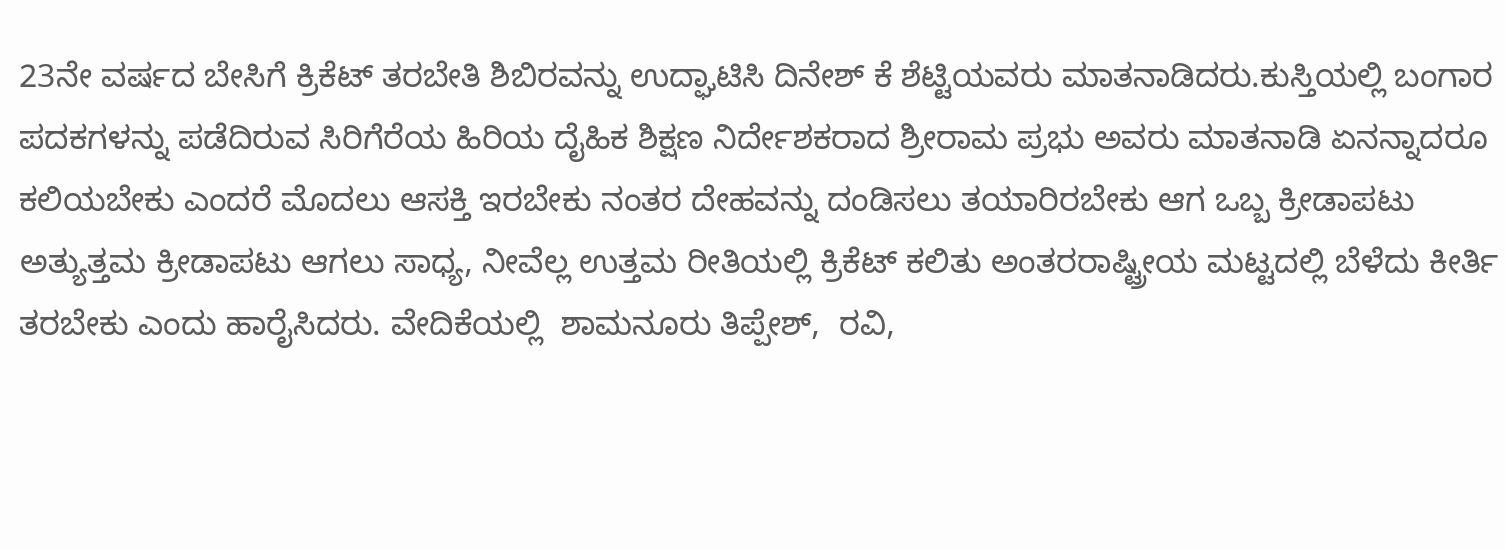23ನೇ ವರ್ಷದ ಬೇಸಿಗೆ ಕ್ರಿಕೆಟ್ ತರಬೇತಿ ಶಿಬಿರವನ್ನು ಉದ್ಘಾಟಿಸಿ ದಿನೇಶ್ ಕೆ ಶೆಟ್ಟಿಯವರು ಮಾತನಾಡಿದರು.ಕುಸ್ತಿಯಲ್ಲಿ ಬಂಗಾರ ಪದಕಗಳನ್ನು ಪಡೆದಿರುವ ಸಿರಿಗೆರೆಯ ಹಿರಿಯ ದೈಹಿಕ ಶಿಕ್ಷಣ ನಿರ್ದೇಶಕರಾದ ಶ್ರೀರಾಮ ಪ್ರಭು ಅವರು ಮಾತನಾಡಿ ಏನನ್ನಾದರೂ ಕಲಿಯಬೇಕು ಎಂದರೆ ಮೊದಲು ಆಸಕ್ತಿ ಇರಬೇಕು ನಂತರ ದೇಹವನ್ನು ದಂಡಿಸಲು ತಯಾರಿರಬೇಕು ಆಗ ಒಬ್ಬ ಕ್ರೀಡಾಪಟು ಅತ್ಯುತ್ತಮ ಕ್ರೀಡಾಪಟು ಆಗಲು ಸಾಧ್ಯ, ನೀವೆಲ್ಲ ಉತ್ತಮ ರೀತಿಯಲ್ಲಿ ಕ್ರಿಕೆಟ್ ಕಲಿತು ಅಂತರರಾಷ್ಟ್ರೀಯ ಮಟ್ಟದಲ್ಲಿ ಬೆಳೆದು ಕೀರ್ತಿ ತರಬೇಕು ಎಂದು ಹಾರೈಸಿದರು. ವೇದಿಕೆಯಲ್ಲಿ  ಶಾಮನೂರು ತಿಪ್ಪೇಶ್,  ರವಿ,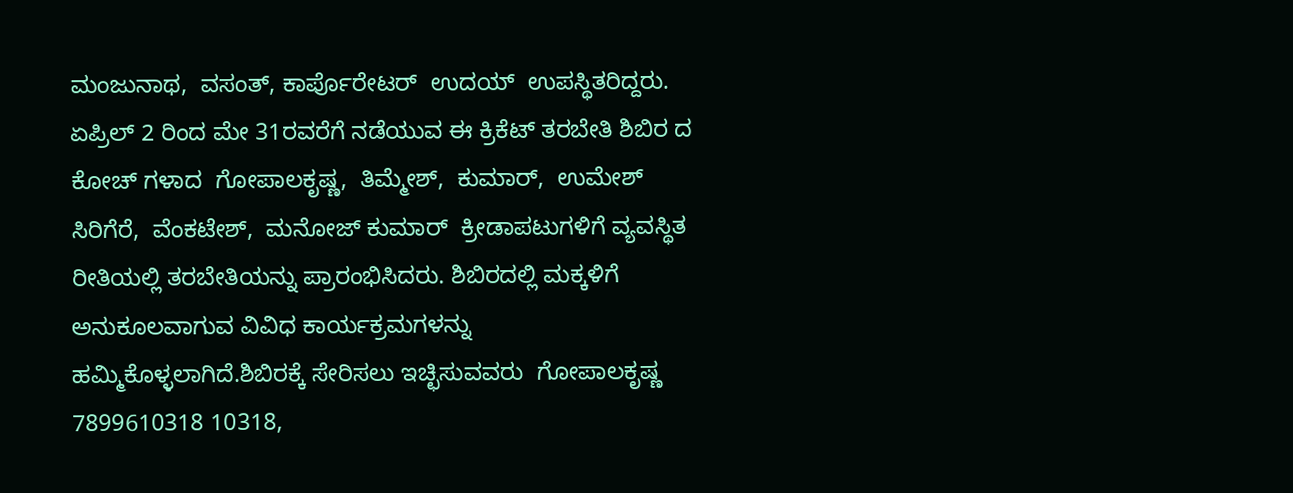ಮಂಜುನಾಥ,  ವಸಂತ್, ಕಾರ್ಪೊರೇಟರ್  ಉದಯ್  ಉಪಸ್ಥಿತರಿದ್ದರು. ಏಪ್ರಿಲ್ 2 ರಿಂದ ಮೇ 31ರವರೆಗೆ ನಡೆಯುವ ಈ ಕ್ರಿಕೆಟ್ ತರಬೇತಿ ಶಿಬಿರ ದ ಕೋಚ್ ಗಳಾದ  ಗೋಪಾಲಕೃಷ್ಣ,  ತಿಮ್ಮೇಶ್,  ಕುಮಾರ್,  ಉಮೇಶ್ ಸಿರಿಗೆರೆ,  ವೆಂಕಟೇಶ್,  ಮನೋಜ್ ಕುಮಾರ್  ಕ್ರೀಡಾಪಟುಗಳಿಗೆ ವ್ಯವಸ್ಥಿತ ರೀತಿಯಲ್ಲಿ ತರಬೇತಿಯನ್ನು ಪ್ರಾರಂಭಿಸಿದರು. ಶಿಬಿರದಲ್ಲಿ ಮಕ್ಕಳಿಗೆ ಅನುಕೂಲವಾಗುವ ವಿವಿಧ ಕಾರ್ಯಕ್ರಮಗಳನ್ನು ಹಮ್ಮಿಕೊಳ್ಳಲಾಗಿದೆ.ಶಿಬಿರಕ್ಕೆ ಸೇರಿಸಲು ಇಚ್ಛಿಸುವವರು  ಗೋಪಾಲಕೃಷ್ಣ 7899610318 10318,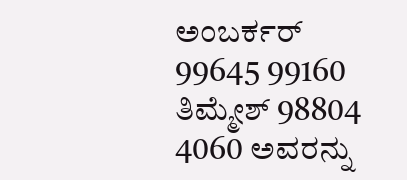ಅಂಬರ್ಕರ್ 99645 99160  ತಿಮ್ಮೇಶ್ 98804 4060 ಅವರನ್ನು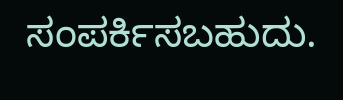ಸಂಪರ್ಕಿಸಬಹುದು.